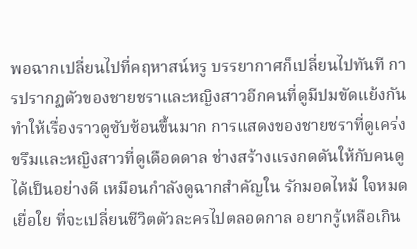พอฉากเปลี่ยนไปที่คฤหาสน์หรู บรรยากาศก็เปลี่ยนไปทันที การปรากฏตัวของชายชราและหญิงสาวอีกคนที่ดูมีปมขัดแย้งกัน ทำให้เรื่องราวดูซับซ้อนขึ้นมาก การแสดงของชายชราที่ดูเคร่งขรึมและหญิงสาวที่ดูเดือดดาล ช่างสร้างแรงกดดันให้กับคนดูได้เป็นอย่างดี เหมือนกำลังดูฉากสำคัญใน รักมอดไหม้ ใจหมดเยื่อใย ที่จะเปลี่ยนชีวิตตัวละครไปตลอดกาล อยากรู้เหลือเกิน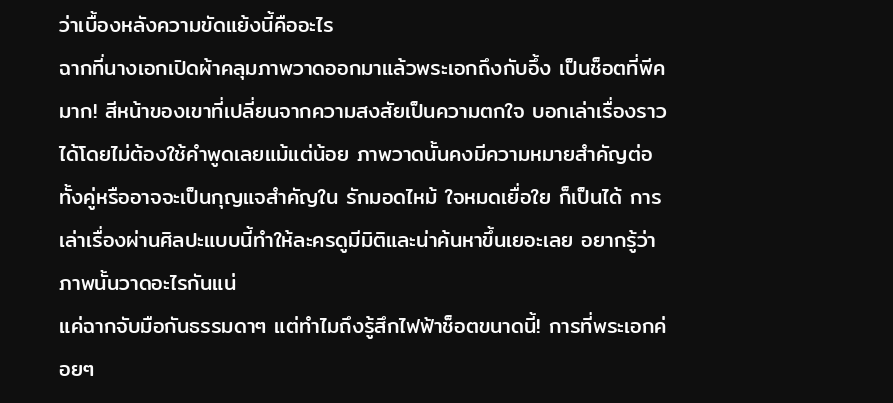ว่าเบื้องหลังความขัดแย้งนี้คืออะไร
ฉากที่นางเอกเปิดผ้าคลุมภาพวาดออกมาแล้วพระเอกถึงกับอึ้ง เป็นช็อตที่พีคมาก! สีหน้าของเขาที่เปลี่ยนจากความสงสัยเป็นความตกใจ บอกเล่าเรื่องราวได้โดยไม่ต้องใช้คำพูดเลยแม้แต่น้อย ภาพวาดนั้นคงมีความหมายสำคัญต่อทั้งคู่หรืออาจจะเป็นกุญแจสำคัญใน รักมอดไหม้ ใจหมดเยื่อใย ก็เป็นได้ การเล่าเรื่องผ่านศิลปะแบบนี้ทำให้ละครดูมีมิติและน่าค้นหาขึ้นเยอะเลย อยากรู้ว่าภาพนั้นวาดอะไรกันแน่
แค่ฉากจับมือกันธรรมดาๆ แต่ทำไมถึงรู้สึกไฟฟ้าช็อตขนาดนี้! การที่พระเอกค่อยๆ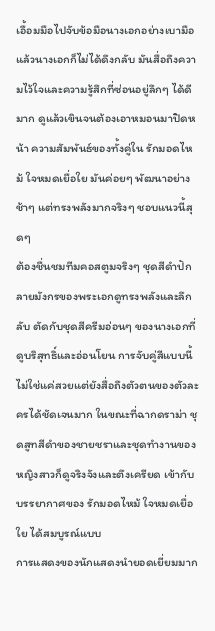เอื้อมมือไปจับข้อมือนางเอกอย่างเบามือ แล้วนางเอกก็ไม่ได้ดึงกลับ มันสื่อถึงความไว้ใจและความรู้สึกที่ซ่อนอยู่ลึกๆ ได้ดีมาก ดูแล้วเขินจนต้องเอาหมอนมาปิดหน้า ความสัมพันธ์ของทั้งคู่ใน รักมอดไหม้ ใจหมดเยื่อใย มันค่อยๆ พัฒนาอย่างช้าๆ แต่ทรงพลังมากจริงๆ ชอบแนวนี้สุดๆ
ต้องชื่นชมทีมคอสตูมจริงๆ ชุดสีดำปักลายมังกรของพระเอกดูทรงพลังและลึกลับ ตัดกับชุดสีครีมอ่อนๆ ของนางเอกที่ดูบริสุทธิ์และอ่อนโยน การจับคู่สีแบบนี้ไม่ใช่แค่สวยแต่ยังสื่อถึงตัวตนของตัวละครได้ชัดเจนมาก ในขณะที่ฉากดราม่า ชุดสูทสีดำของชายชราและชุดทำงานของหญิงสาวก็ดูจริงจังและตึงเครียด เข้ากับบรรยากาศของ รักมอดไหม้ ใจหมดเยื่อใย ได้สมบูรณ์แบบ
การแสดงของนักแสดงนำยอดเยี่ยมมาก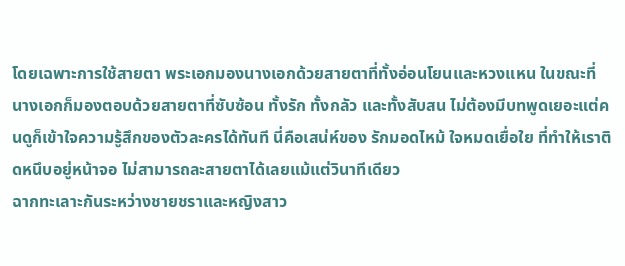โดยเฉพาะการใช้สายตา พระเอกมองนางเอกด้วยสายตาที่ทั้งอ่อนโยนและหวงแหน ในขณะที่นางเอกก็มองตอบด้วยสายตาที่ซับซ้อน ทั้งรัก ทั้งกลัว และทั้งสับสน ไม่ต้องมีบทพูดเยอะแต่คนดูก็เข้าใจความรู้สึกของตัวละครได้ทันที นี่คือเสน่ห์ของ รักมอดไหม้ ใจหมดเยื่อใย ที่ทำให้เราติดหนึบอยู่หน้าจอ ไม่สามารถละสายตาได้เลยแม้แต่วินาทีเดียว
ฉากทะเลาะกันระหว่างชายชราและหญิงสาว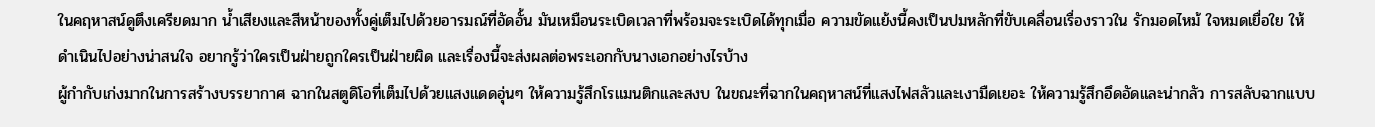ในคฤหาสน์ดูตึงเครียดมาก น้ำเสียงและสีหน้าของทั้งคู่เต็มไปด้วยอารมณ์ที่อัดอั้น มันเหมือนระเบิดเวลาที่พร้อมจะระเบิดได้ทุกเมื่อ ความขัดแย้งนี้คงเป็นปมหลักที่ขับเคลื่อนเรื่องราวใน รักมอดไหม้ ใจหมดเยื่อใย ให้ดำเนินไปอย่างน่าสนใจ อยากรู้ว่าใครเป็นฝ่ายถูกใครเป็นฝ่ายผิด และเรื่องนี้จะส่งผลต่อพระเอกกับนางเอกอย่างไรบ้าง
ผู้กำกับเก่งมากในการสร้างบรรยากาศ ฉากในสตูดิโอที่เต็มไปด้วยแสงแดดอุ่นๆ ให้ความรู้สึกโรแมนติกและสงบ ในขณะที่ฉากในคฤหาสน์ที่แสงไฟสลัวและเงามืดเยอะ ให้ความรู้สึกอึดอัดและน่ากลัว การสลับฉากแบบ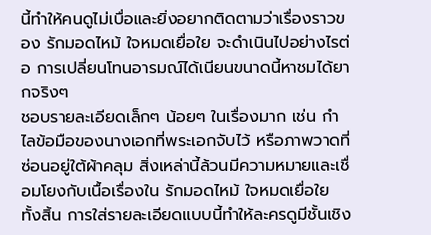นี้ทำให้คนดูไม่เบื่อและยิ่งอยากติดตามว่าเรื่องราวของ รักมอดไหม้ ใจหมดเยื่อใย จะดำเนินไปอย่างไรต่อ การเปลี่ยนโทนอารมณ์ได้เนียนขนาดนี้หาชมได้ยากจริงๆ
ชอบรายละเอียดเล็กๆ น้อยๆ ในเรื่องมาก เช่น กำไลข้อมือของนางเอกที่พระเอกจับไว้ หรือภาพวาดที่ซ่อนอยู่ใต้ผ้าคลุม สิ่งเหล่านี้ล้วนมีความหมายและเชื่อมโยงกับเนื้อเรื่องใน รักมอดไหม้ ใจหมดเยื่อใย ทั้งสิ้น การใส่รายละเอียดแบบนี้ทำให้ละครดูมีชั้นเชิง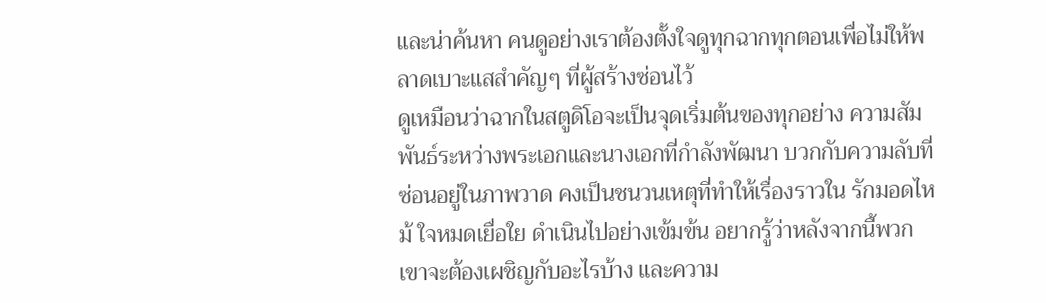และน่าค้นหา คนดูอย่างเราต้องตั้งใจดูทุกฉากทุกตอนเพื่อไม่ให้พลาดเบาะแสสำคัญๆ ที่ผู้สร้างซ่อนไว้
ดูเหมือนว่าฉากในสตูดิโอจะเป็นจุดเริ่มต้นของทุกอย่าง ความสัมพันธ์ระหว่างพระเอกและนางเอกที่กำลังพัฒนา บวกกับความลับที่ซ่อนอยู่ในภาพวาด คงเป็นชนวนเหตุที่ทำให้เรื่องราวใน รักมอดไหม้ ใจหมดเยื่อใย ดำเนินไปอย่างเข้มข้น อยากรู้ว่าหลังจากนี้พวกเขาจะต้องเผชิญกับอะไรบ้าง และความ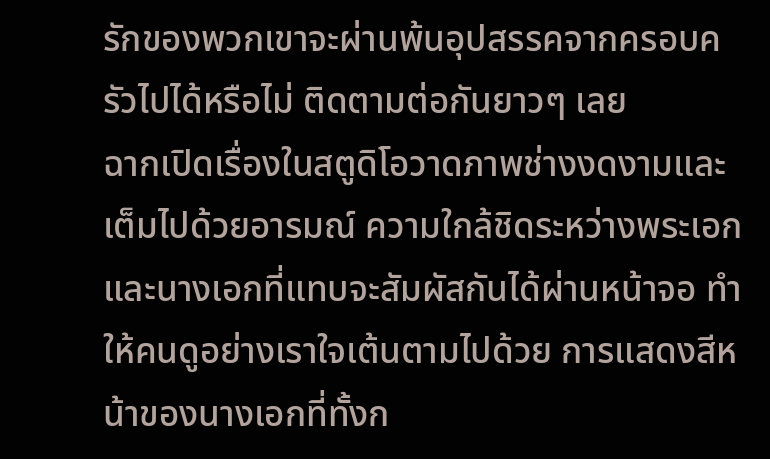รักของพวกเขาจะผ่านพ้นอุปสรรคจากครอบครัวไปได้หรือไม่ ติดตามต่อกันยาวๆ เลย
ฉากเปิดเรื่องในสตูดิโอวาดภาพช่างงดงามและเต็มไปด้วยอารมณ์ ความใกล้ชิดระหว่างพระเอกและนางเอกที่แทบจะสัมผัสกันได้ผ่านหน้าจอ ทำให้คนดูอย่างเราใจเต้นตามไปด้วย การแสดงสีหน้าของนางเอกที่ทั้งก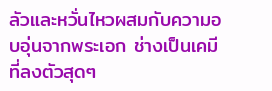ลัวและหวั่นไหวผสมกับความอบอุ่นจากพระเอก ช่างเป็นเคมีที่ลงตัวสุดๆ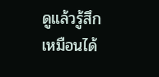ดูแล้วรู้สึกเหมือนได้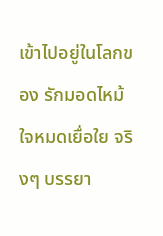เข้าไปอยู่ในโลกของ รักมอดไหม้ ใจหมดเยื่อใย จริงๆ บรรยา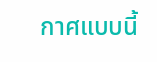กาศแบบนี้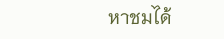หาชมได้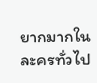ยากมากในละครทั่วไป